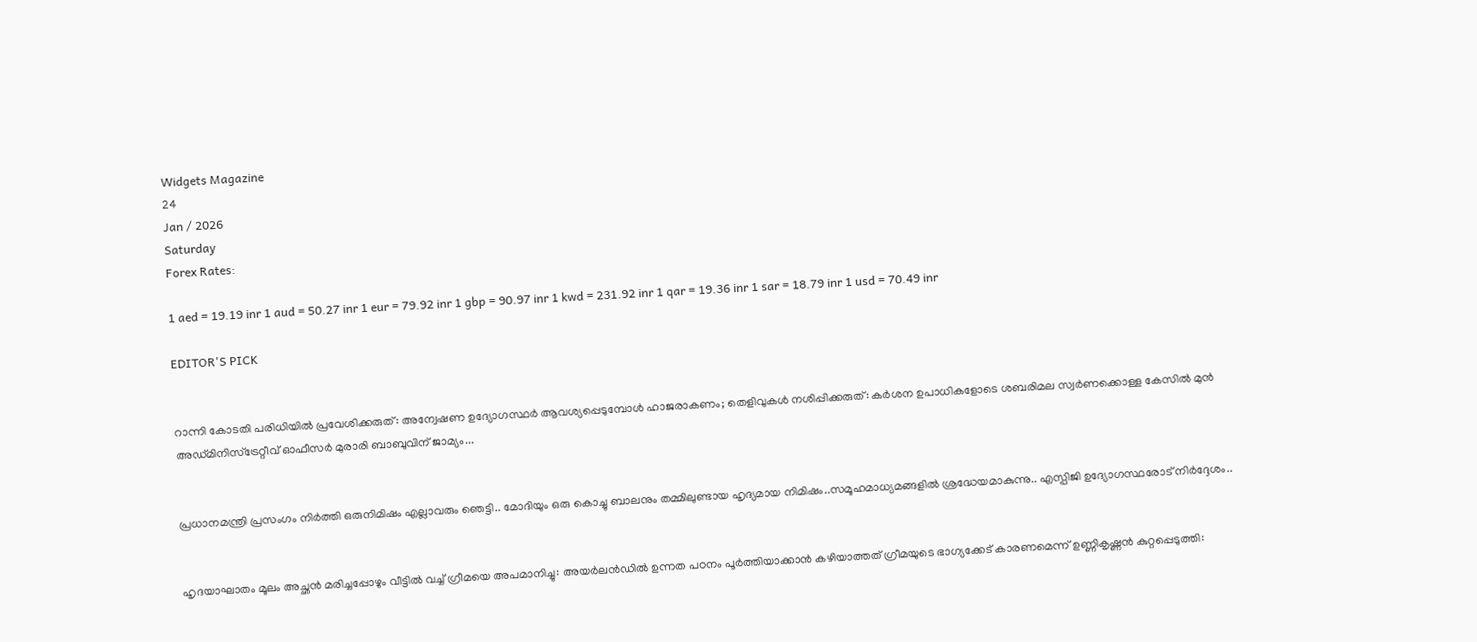Widgets Magazine
24
Jan / 2026
Saturday
Forex Rates:

1 aed = 19.19 inr 1 aud = 50.27 inr 1 eur = 79.92 inr 1 gbp = 90.97 inr 1 kwd = 231.92 inr 1 qar = 19.36 inr 1 sar = 18.79 inr 1 usd = 70.49 inr

EDITOR'S PICK


റാന്നി കോടതി പരിധിയില്‍ പ്രവേശിക്കരുത്: അന്വേഷണ ഉദ്യോഗസ്ഥര്‍ ആവശ്യപ്പെടുമ്പോള്‍ ഹാജരാകണം; തെളിവുകള്‍ നശിപ്പിക്കരുത്: കർശന ഉപാധികളോടെ ശബരിമല സ്വർണക്കൊള്ള കേസിൽ മുൻ അഡ്മിനിസ്ട്രേറ്റീവ് ഓഫീസർ മുരാരി ബാബുവിന് ജാമ്യം...


പ്രധാനമന്ത്രി പ്രസംഗം നിർത്തി ഒരുനിമിഷം എല്ലാവരും ഞെട്ടി.. മോദിയും ഒരു കൊച്ചു ബാലനും തമ്മിലുണ്ടായ ഹൃദ്യമായ നിമിഷം..സമൂഹമാധ്യമങ്ങളിൽ ശ്രദ്ധേയമാകുന്നു.. എസ്പിജി ഉദ്യോഗസ്ഥരോട് നിർദ്ദേശം..


ഹൃദയാഘാതം മൂലം അച്ഛൻ മരിച്ചപ്പോഴും വീട്ടിൽ വച്ച് ഗ്രീമയെ അപമാനിച്ചു: അയര്‍ലന്‍ഡില്‍ ഉന്നത പഠനം പൂര്‍ത്തിയാക്കാന്‍ കഴിയാത്തത് ഗ്രീമയുടെ ഭാഗ്യക്കേട് കാരണമെന്ന് ഉണ്ണികൃഷ്ണൻ കുറ്റപ്പെടുത്തി: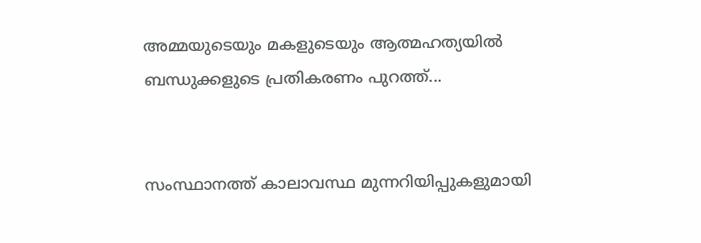അമ്മയുടെയും മകളുടെയും ആത്മഹത്യയിൽ ബന്ധുക്കളുടെ പ്രതികരണം പുറത്ത്...


സംസ്ഥാനത്ത് കാലാവസ്ഥ മുന്നറിയിപ്പുകളുമായി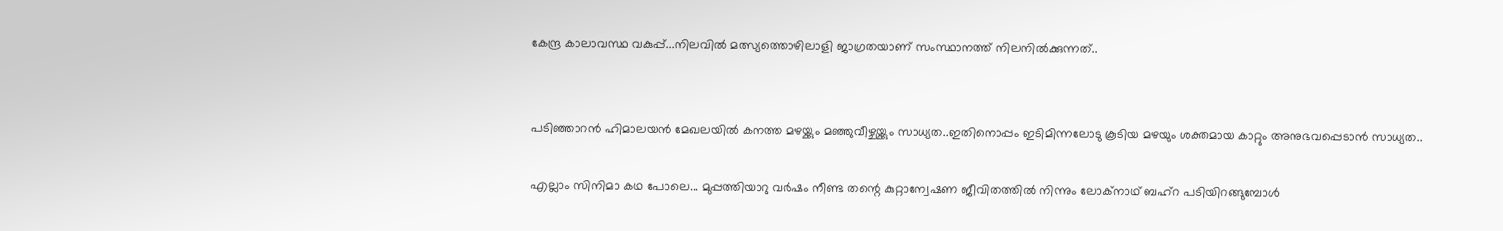കേന്ദ്ര കാലാവസ്ഥ വകുപ്പ്...നിലവിൽ മത്സ്യത്തൊഴിലാളി ജാഗ്രതയാണ് സംസ്ഥാനത്ത് നിലനിൽക്കുന്നത്..


പടിഞ്ഞാറൻ ഹിമാലയൻ മേഖലയിൽ കനത്ത മഴയ്ക്കും മഞ്ഞുവീഴ്ചയ്ക്കും സാധ്യത..ഇതിനൊപ്പം ഇടിമിന്നലോടു കൂടിയ മഴയും ശക്തമായ കാറ്റും അനുഭവപ്പെടാൻ സാധ്യത..

എല്ലാം സിനിമാ കഥ പോലെ... മുപ്പത്തിയാറു വര്‍ഷം നീണ്ട തന്റെ കുറ്റാന്വേഷണ ജീവിതത്തില്‍ നിന്നും ലോക്‌നാഥ് ബഹ്‌റ പടിയിറങ്ങുമ്പോള്‍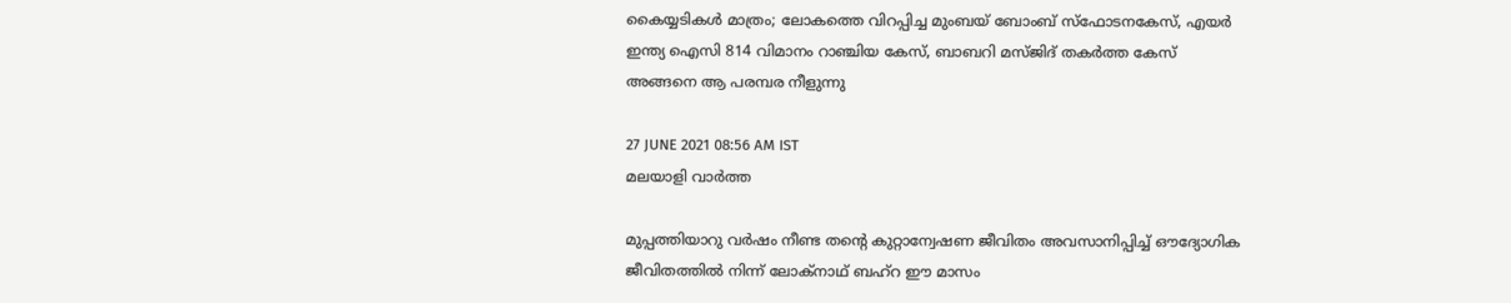കൈയ്യടികള്‍ മാത്രം; ലോകത്തെ വിറപ്പിച്ച മുംബയ് ബോംബ് സ്‌ഫോടനകേസ്, എയര്‍ ഇന്ത്യ ഐസി 814 വിമാനം റാഞ്ചിയ കേസ്, ബാബറി മസ്ജിദ് തകര്‍ത്ത കേസ് അങ്ങനെ ആ പരമ്പര നീളുന്നു

27 JUNE 2021 08:56 AM IST
മലയാളി വാര്‍ത്ത

മുപ്പത്തിയാറു വര്‍ഷം നീണ്ട തന്റെ കുറ്റാന്വേഷണ ജീവിതം അവസാനിപ്പിച്ച് ഔദ്യോഗിക ജീവിതത്തില്‍ നിന്ന് ലോക്‌നാഥ് ബഹ്‌റ ഈ മാസം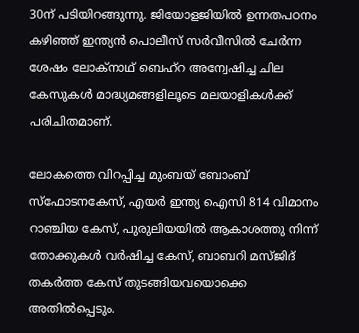30ന് പടിയിറങ്ങുന്നു. ജിയോളജിയില്‍ ഉന്നതപഠനം കഴിഞ്ഞ് ഇന്ത്യന്‍ പൊലീസ് സര്‍വീസില്‍ ചേര്‍ന്ന ശേഷം ലോക്‌നാഥ് ബെഹ്‌റ അന്വേഷിച്ച ചില കേസുകള്‍ മാദ്ധ്യമങ്ങളിലൂടെ മലയാളികള്‍ക്ക് പരിചിതമാണ്.

ലോകത്തെ വിറപ്പിച്ച മുംബയ് ബോംബ് സ്‌ഫോടനകേസ്, എയര്‍ ഇന്ത്യ ഐസി 814 വിമാനം റാഞ്ചിയ കേസ്, പുരുലിയയില്‍ ആകാശത്തു നിന്ന് തോക്കുകള്‍ വര്‍ഷിച്ച കേസ്, ബാബറി മസ്ജിദ് തകര്‍ത്ത കേസ് തുടങ്ങിയവയൊക്കെ അതില്‍പ്പെടും.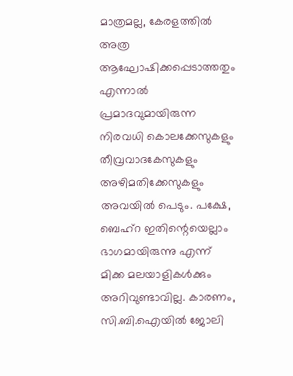മാത്രമല്ല, കേരളത്തില്‍ അത്ര ആഘോഷിക്കപ്പെടാത്തതും എന്നാല്‍ പ്രമാദവുമായിരുന്ന നിരവധി കൊലക്കേസുകളും തീവ്രവാദകേസുകളും അഴിമതിക്കേസുകളും അവയില്‍ പെടും. പക്ഷേ, ബെഹ്‌റ ഇതിന്റെയെല്ലാം ഭാഗമായിരുന്നു എന്ന് മിക്ക മലയാളികള്‍ക്കും അറിവുണ്ടാവില്ല. കാരണം, സി.ബി.ഐയില്‍ ജോലി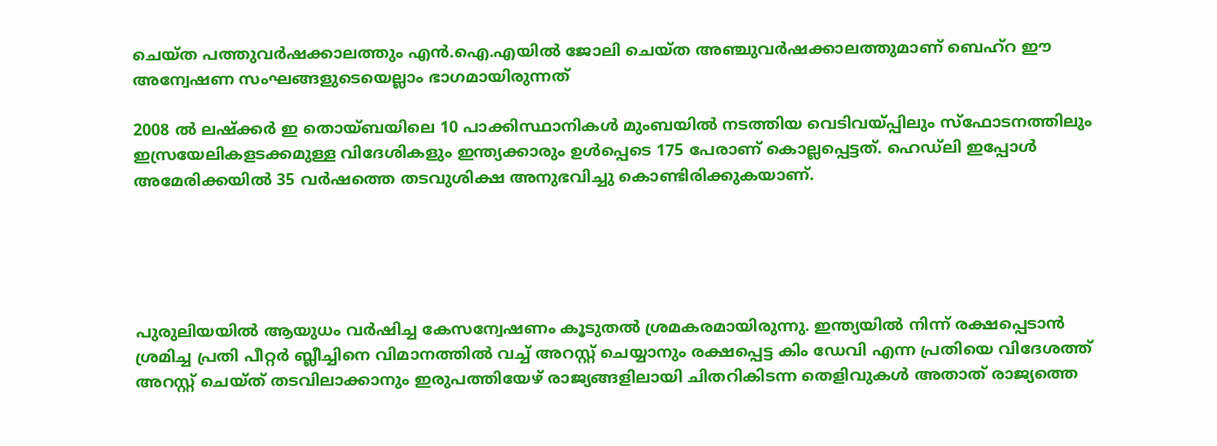ചെയ്ത പത്തുവര്‍ഷക്കാലത്തും എന്‍.ഐ.എയില്‍ ജോലി ചെയ്ത അഞ്ചുവര്‍ഷക്കാലത്തുമാണ് ബെഹ്‌റ ഈ അന്വേഷണ സംഘങ്ങളുടെയെല്ലാം ഭാഗമായിരുന്നത്

2008 ല്‍ ലഷ്‌ക്കര്‍ ഇ തൊയ്ബയിലെ 10 പാക്കിസ്ഥാനികള്‍ മുംബയില്‍ നടത്തിയ വെടിവയ്പ്പിലും സ്‌ഫോടനത്തിലും ഇസ്രയേലികളടക്കമുള്ള വിദേശികളും ഇന്ത്യക്കാരും ഉള്‍പ്പെടെ 175 പേരാണ് കൊല്ലപ്പെട്ടത്. ഹെഡ്‌ലി ഇപ്പോള്‍ അമേരിക്കയില്‍ 35 വര്‍ഷത്തെ തടവുശിക്ഷ അനുഭവിച്ചു കൊണ്ടിരിക്കുകയാണ്.





പുരുലിയയില്‍ ആയുധം വര്‍ഷിച്ച കേസന്വേഷണം കൂടുതല്‍ ശ്രമകരമായിരുന്നു. ഇന്ത്യയില്‍ നിന്ന് രക്ഷപ്പെടാന്‍ ശ്രമിച്ച പ്രതി പീറ്റര്‍ ബ്ലീച്ചിനെ വിമാനത്തില്‍ വച്ച് അറസ്റ്റ് ചെയ്യാനും രക്ഷപ്പെട്ട കിം ഡേവി എന്ന പ്രതിയെ വിദേശത്ത് അറസ്റ്റ് ചെയ്ത് തടവിലാക്കാനും ഇരുപത്തിയേഴ് രാജ്യങ്ങളിലായി ചിതറികിടന്ന തെളിവുകള്‍ അതാത് രാജ്യത്തെ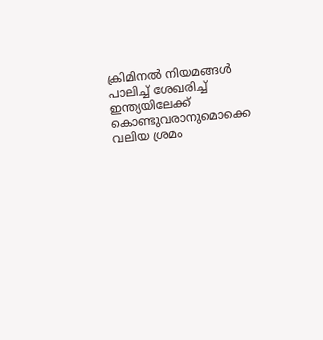ക്രിമിനല്‍ നിയമങ്ങള്‍ പാലിച്ച് ശേഖരിച്ച് ഇന്ത്യയിലേക്ക് കൊണ്ടുവരാനുമൊക്കെ വലിയ ശ്രമം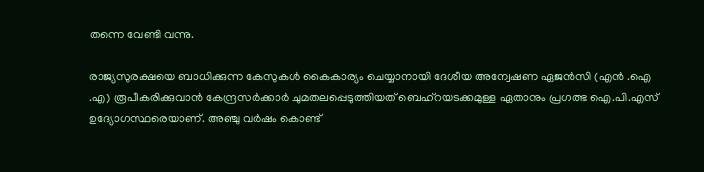തന്നെ വേണ്ടി വന്നു.

രാജ്യസുരക്ഷയെ ബാധിക്കുന്ന കേസുകള്‍ കൈകാര്യം ചെയ്യാനായി ദേശീയ അന്വേഷണ ഏജന്‍സി (എന്‍ .ഐ .എ) രൂപീകരിക്കുവാന്‍ കേന്ദ്രസര്‍ക്കാര്‍ ചുമതലപ്പെടുത്തിയത് ബെഹ്‌റയടക്കമുള്ള ഏതാനും പ്രഗത്ഭ ഐ.പി.എസ് ഉദ്യോഗസ്ഥരെയാണ്. അഞ്ചു വര്‍ഷം കൊണ്ട്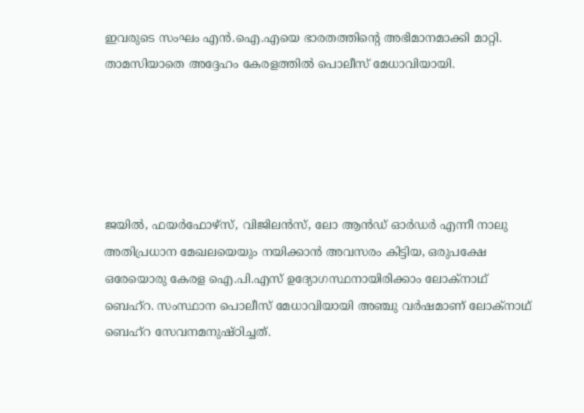ഇവരുടെ സംഘം എന്‍.ഐ.എയെ ഭാരതത്തിന്റെ അഭിമാനമാക്കി മാറ്റി. താമസിയാതെ അദ്ദേഹം കേരളത്തില്‍ പൊലീസ് മേധാവിയായി.





ജയില്‍, ഫയര്‍ഫോഴ്‌സ്, വിജിലന്‍സ്, ലോ ആന്‍ഡ് ഓര്‍ഡര്‍ എന്നീ നാലു അതിപ്രധാന മേഖലയെയും നയിക്കാന്‍ അവസരം കിട്ടിയ, ഒരുപക്ഷേ ഒരേയൊരു കേരള ഐ.പി.എസ് ഉദ്യോഗസ്ഥനായിരിക്കാം ലോക്‌നാഥ് ബെഹ്‌റ. സംസ്ഥാന പൊലീസ് മേധാവിയായി അഞ്ചു വര്‍ഷമാണ് ലോക്‌നാഥ് ബെഹ്‌റ സേവനമനുഷ്ഠിച്ചത്.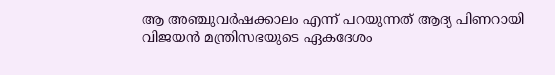ആ അഞ്ചുവര്‍ഷക്കാലം എന്ന് പറയുന്നത് ആദ്യ പിണറായി വിജയന്‍ മന്ത്രിസഭയുടെ ഏകദേശം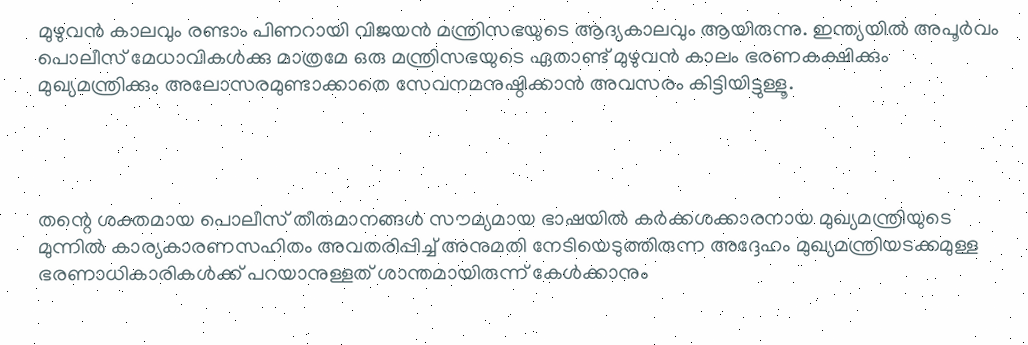മുഴുവന്‍ കാലവും രണ്ടാം പിണറായി വിജയന്‍ മന്ത്രിസഭയുടെ ആദ്യകാലവും ആയിരുന്നു. ഇന്ത്യയില്‍ അപൂര്‍വം പൊലീസ് മേധാവികള്‍ക്കു മാത്രമേ ഒരു മന്ത്രിസഭയുടെ ഏതാണ്ട് മുഴുവന്‍ കാലം ഭരണകക്ഷിക്കും മുഖ്യമന്ത്രിക്കും അലോസരമുണ്ടാക്കാതെ സേവനമനുഷ്ഠിക്കാന്‍ അവസരം കിട്ടിയിട്ടുള്ളൂ.




തന്റെ ശക്തമായ പൊലീസ് തീരുമാനങ്ങള്‍ സൗമ്യമായ ഭാഷയില്‍ കര്‍ക്കശക്കാരനായ മുഖ്യമന്ത്രിയുടെ മുന്നില്‍ കാര്യകാരണസഹിതം അവതരിപ്പിച്ച് അനുമതി നേടിയെടുത്തിരുന്ന അദ്ദേഹം മുഖ്യമന്ത്രിയടക്കമുള്ള ഭരണാധികാരികള്‍ക്ക് പറയാനുള്ളത് ശാന്തമായിരുന്ന് കേള്‍ക്കാനും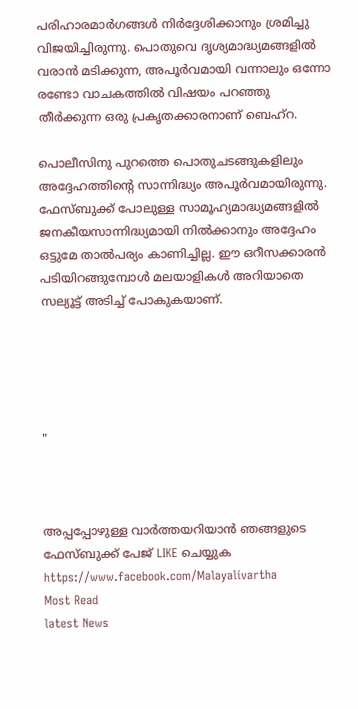പരിഹാരമാര്‍ഗങ്ങള്‍ നിര്‍ദ്ദേശിക്കാനും ശ്രമിച്ചു വിജയിച്ചിരുന്നു. പൊതുവെ ദൃശ്യമാദ്ധ്യമങ്ങളില്‍ വരാന്‍ മടിക്കുന്ന, അപൂര്‍വമായി വന്നാലും ഒന്നോ രണ്ടോ വാചകത്തില്‍ വിഷയം പറഞ്ഞു തീര്‍ക്കുന്ന ഒരു പ്രകൃതക്കാരനാണ് ബെഹ്‌റ.

പൊലീസിനു പുറത്തെ പൊതുചടങ്ങുകളിലും അദ്ദേഹത്തിന്റെ സാന്നിദ്ധ്യം അപൂര്‍വമായിരുന്നു. ഫേസ്ബുക്ക് പോലുള്ള സാമൂഹ്യമാദ്ധ്യമങ്ങളില്‍ ജനകീയസാന്നിദ്ധ്യമായി നില്‍ക്കാനും അദ്ദേഹം ഒട്ടുമേ താല്‍പര്യം കാണിച്ചില്ല. ഈ ഒറീസക്കാരന്‍ പടിയിറങ്ങുമ്പോള്‍ മലയാളികള്‍ അറിയാതെ സല്യൂട്ട് അടിച്ച് പോകുകയാണ്.





"



അപ്പപ്പോഴുള്ള വാര്‍ത്തയറിയാന്‍ ഞങ്ങളുടെ ഫേസ്‌ബുക്ക്‌ പേജ് LIKE ചെയ്യുക
https://www.facebook.com/Malayalivartha
Most Read
latest News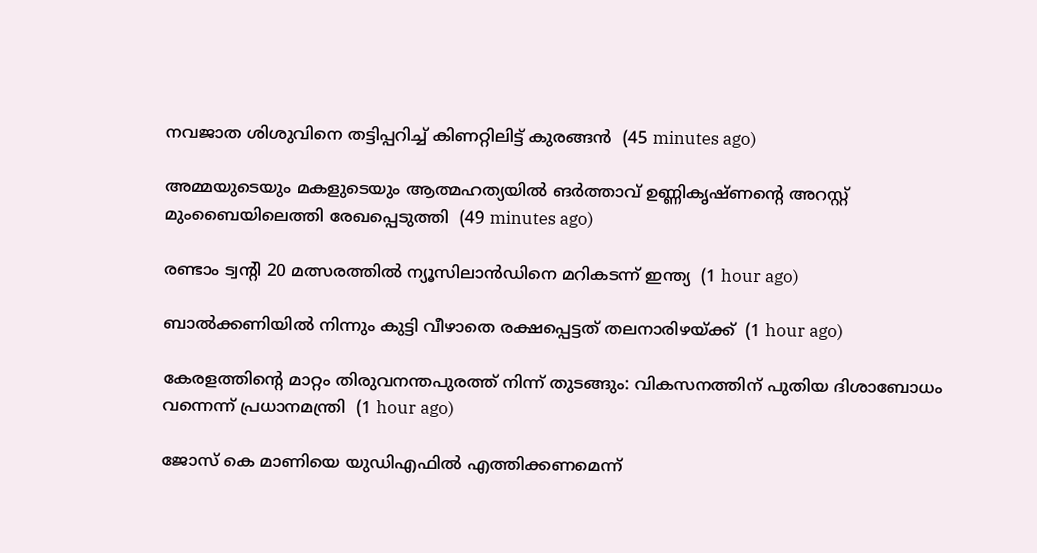നവജാത ശിശുവിനെ തട്ടിപ്പറിച്ച് കിണറ്റിലിട്ട് കുരങ്ങന്‍  (45 minutes ago)

അമ്മയുടെയും മകളുടെയും ആത്മഹത്യയില്‍ ങര്‍ത്താവ് ഉണ്ണികൃഷ്ണന്റെ അറസ്റ്റ് മുംബൈയിലെത്തി രേഖപ്പെടുത്തി  (49 minutes ago)

രണ്ടാം ട്വന്റി 20 മത്സരത്തില്‍ ന്യൂസിലാന്‍ഡിനെ മറികടന്ന് ഇന്ത്യ  (1 hour ago)

ബാല്‍ക്കണിയില്‍ നിന്നും കുട്ടി വീഴാതെ രക്ഷപ്പെട്ടത് തലനാരിഴയ്ക്ക്  (1 hour ago)

കേരളത്തിന്റെ മാറ്റം തിരുവനന്തപുരത്ത് നിന്ന് തുടങ്ങും: വികസനത്തിന് പുതിയ ദിശാബോധം വന്നെന്ന് പ്രധാനമന്ത്രി  (1 hour ago)

ജോസ് കെ മാണിയെ യുഡിഎഫില്‍ എത്തിക്കണമെന്ന്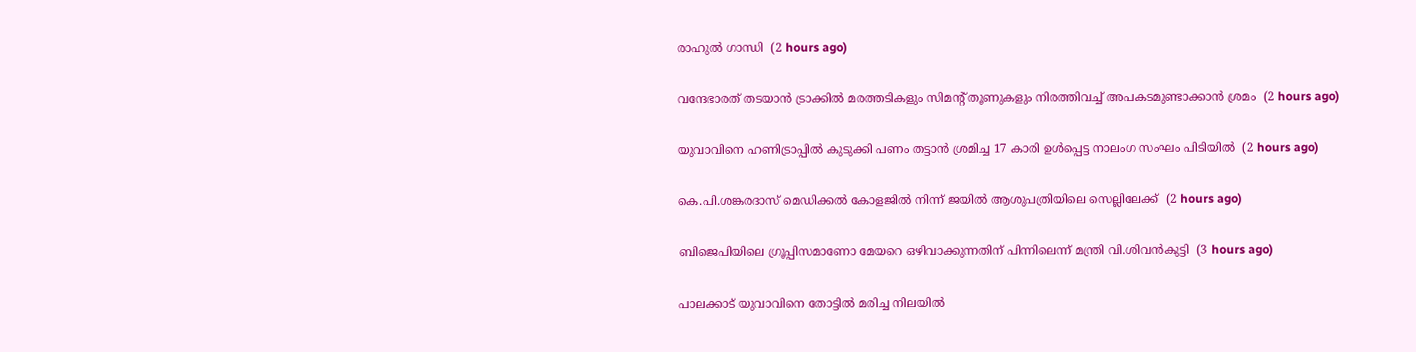രാഹുല്‍ ഗാന്ധി  (2 hours ago)

വന്ദേഭാരത് തടയാന്‍ ട്രാക്കില്‍ മരത്തടികളും സിമന്റ് തൂണുകളും നിരത്തിവച്ച് അപകടമുണ്ടാക്കാന്‍ ശ്രമം  (2 hours ago)

യുവാവിനെ ഹണിട്രാപ്പില്‍ കുടുക്കി പണം തട്ടാന്‍ ശ്രമിച്ച 17 കാരി ഉള്‍പ്പെട്ട നാലംഗ സംഘം പിടിയില്‍  (2 hours ago)

കെ.പി.ശങ്കരദാസ് മെഡിക്കല്‍ കോളജില്‍ നിന്ന് ജയില്‍ ആശുപത്രിയിലെ സെല്ലിലേക്ക്  (2 hours ago)

ബിജെപിയിലെ ഗ്രൂപ്പിസമാണോ മേയറെ ഒഴിവാക്കുന്നതിന് പിന്നിലെന്ന് മന്ത്രി വി.ശിവന്‍കുട്ടി  (3 hours ago)

പാലക്കാട് യുവാവിനെ തോട്ടില്‍ മരിച്ച നിലയില്‍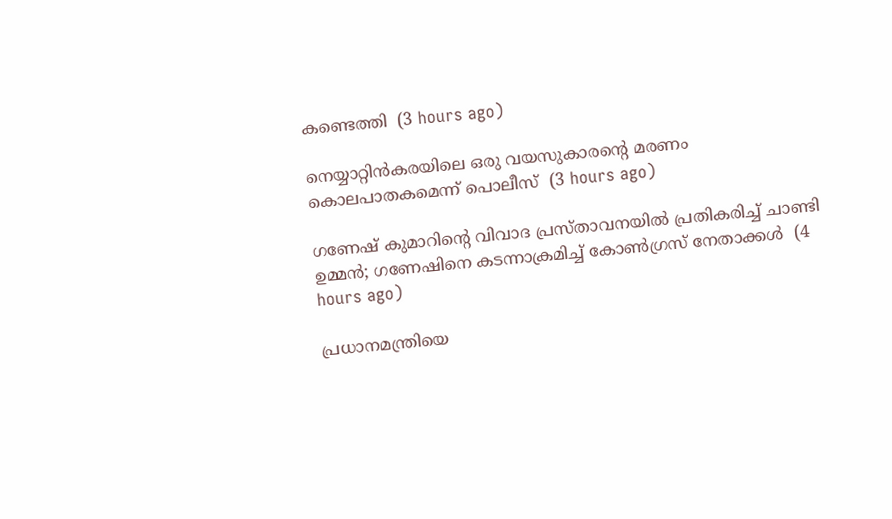കണ്ടെത്തി  (3 hours ago)

നെയ്യാറ്റിന്‍കരയിലെ ഒരു വയസുകാരന്റെ മരണം കൊലപാതകമെന്ന് പൊലീസ്  (3 hours ago)

ഗണേഷ് കുമാറിന്റെ വിവാദ പ്രസ്താവനയില്‍ പ്രതികരിച്ച് ചാണ്ടി ഉമ്മന്‍; ഗണേഷിനെ കടന്നാക്രമിച്ച് കോണ്‍ഗ്രസ് നേതാക്കള്‍  (4 hours ago)

പ്രധാനമന്ത്രിയെ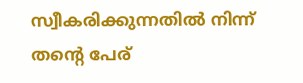സ്വീകരിക്കുന്നതില്‍ നിന്ന് തന്റെ പേര്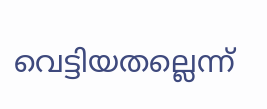വെട്ടിയതല്ലെന്ന്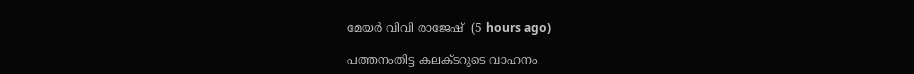മേയര്‍ വിവി രാജേഷ്  (5 hours ago)

പത്തനംതിട്ട കലക്ടറുടെ വാഹനം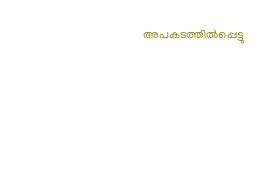അപകടത്തില്‍പ്പെട്ടു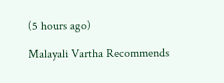(5 hours ago)

Malayali Vartha Recommends